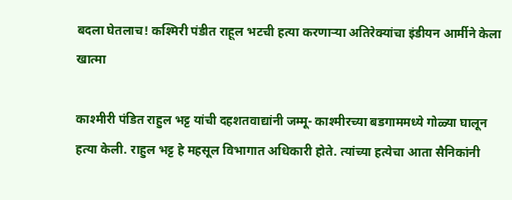बदला घेतलाच! कश्मिरी पंडीत राहूल भटची हत्या करणाऱ्या अतिरेक्यांचा इंडीयन आर्मीने केला खात्मा

काश्मीरी पंडित राहुल भट्ट यांची दहशतवाद्यांनी जम्मू- काश्मीरच्या बडगाममध्ये गोळ्या घालून हत्या केली. राहुल भट्ट हे महसूल विभागात अधिकारी होते. त्यांच्या हत्येचा आता सैनिकांनी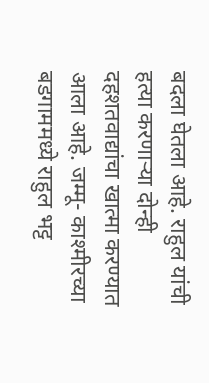बदला घेतला आहे. राहुल यांची हत्या करणाऱ्या दोन्ही दहशतवाद्यांचा खात्मा करण्यात आला आहे. जम्मू- काश्मीरच्या बडगाममध्ये राहुल भट्ट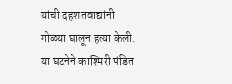यांची दहशतवाद्यांनी गोळ्या घालून हत्या केली. या घटनेने काश्मिरी पंडित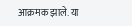आक्रमक झाले. या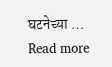घटनेच्या … Read more